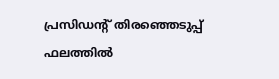പ്രസിഡന്റ് തിരഞ്ഞെടുപ്പ് ഫലത്തില്‍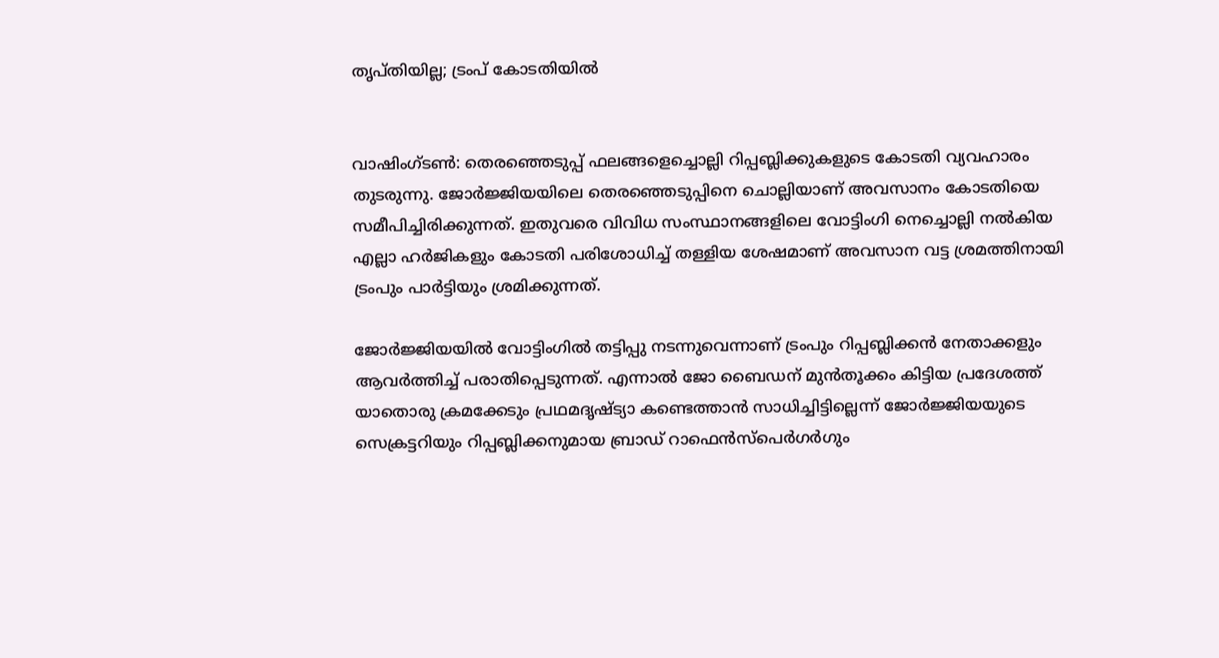തൃപ്തിയില്ല; ട്രംപ് കോടതിയില്‍


വാഷിംഗ്ടണ്‍: തെരഞ്ഞെടുപ്പ് ഫലങ്ങളെച്ചൊല്ലി റിപ്പബ്ലിക്കുകളുടെ കോടതി വ്യവഹാരം തുടരുന്നു. ജോര്‍ജ്ജിയയിലെ തെരഞ്ഞെടുപ്പിനെ ചൊല്ലിയാണ് അവസാനം കോടതിയെ സമീപിച്ചിരിക്കുന്നത്. ഇതുവരെ വിവിധ സംസ്ഥാനങ്ങളിലെ വോട്ടിംഗി നെച്ചൊല്ലി നല്‍കിയ എല്ലാ ഹര്‍ജികളും കോടതി പരിശോധിച്ച് തള്ളിയ ശേഷമാണ് അവസാന വട്ട ശ്രമത്തിനായി ട്രംപും പാര്‍ട്ടിയും ശ്രമിക്കുന്നത്.

ജോര്‍ജ്ജിയയില്‍ വോട്ടിംഗില്‍ തട്ടിപ്പു നടന്നുവെന്നാണ് ട്രംപും റിപ്പബ്ലിക്കന്‍ നേതാക്കളും ആവര്‍ത്തിച്ച് പരാതിപ്പെടുന്നത്. എന്നാല്‍ ജോ ബൈഡന് മുന്‍തൂക്കം കിട്ടിയ പ്രദേശത്ത് യാതൊരു ക്രമക്കേടും പ്രഥമദൃഷ്ട്യാ കണ്ടെത്താന്‍ സാധിച്ചിട്ടില്ലെന്ന് ജോര്‍ജ്ജിയയുടെ സെക്രട്ടറിയും റിപ്പബ്ലിക്കനുമായ ബ്രാഡ് റാഫെന്‍സ്‌പെര്‍ഗര്‍ഗും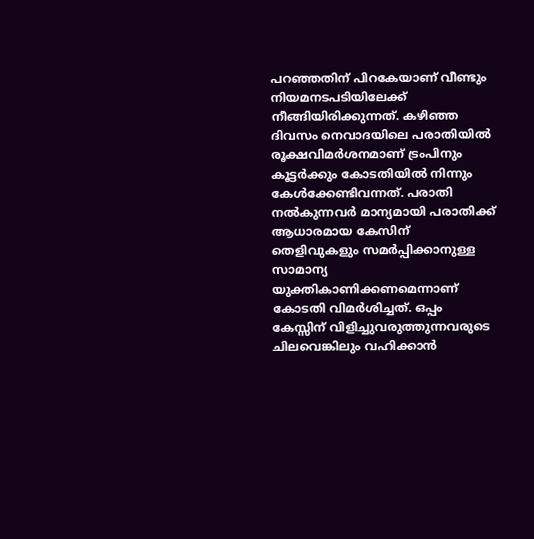പറഞ്ഞതിന് പിറകേയാണ് വീണ്ടും നിയമനടപടിയിലേക്ക് നീങ്ങിയിരിക്കുന്നത്. കഴിഞ്ഞ ദിവസം നെവാദയിലെ പരാതിയില്‍ രൂക്ഷവിമര്‍ശനമാണ് ട്രംപിനും കൂട്ടര്‍ക്കും കോടതിയില്‍ നിന്നും കേള്‍ക്കേണ്ടിവന്നത്. പരാതി നല്‍കുന്നവര്‍ മാന്യമായി പരാതിക്ക് ആധാരമായ കേസിന് തെളിവുകളും സമര്‍പ്പിക്കാനുള്ള സാമാന്യ യുക്തികാണിക്കണമെന്നാണ് കോടതി വിമര്‍ശിച്ചത്. ഒപ്പം കേസ്സിന് വിളിച്ചുവരുത്തുന്നവരുടെ ചിലവെങ്കിലും വഹിക്കാന്‍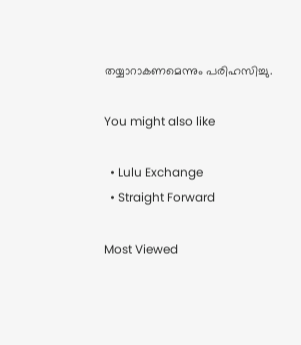തയ്യാറാകണമെന്നും പരിഹസിച്ചു.

You might also like

  • Lulu Exchange
  • Straight Forward

Most Viewed